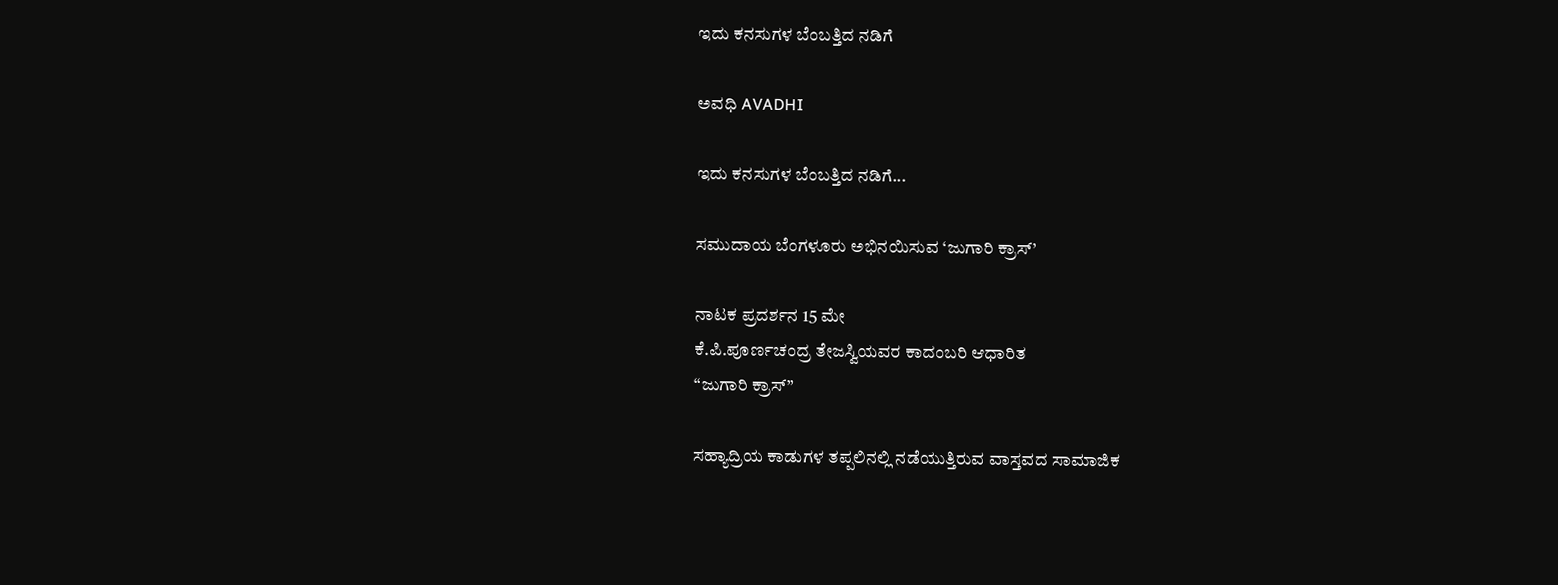ಇದು ಕನಸುಗಳ ಬೆಂಬತ್ತಿದ ನಡಿಗೆ‍

ಅವಧಿ AVADHI

ಇದು ಕನಸುಗಳ ಬೆಂಬತ್ತಿದ ನಡಿಗೆ...

ಸಮುದಾಯ ಬೆಂಗಳೂರು ಅಭಿನಯಿಸುವ ‘ಜುಗಾರಿ ಕ್ರಾಸ್’

ನಾಟಕ ಪ್ರದರ್ಶನ 15 ಮೇ
ಕೆ.ಪಿ.ಪೂರ್ಣಚಂದ್ರ ತೇಜಸ್ವಿಯವರ ಕಾದಂಬರಿ ಆಧಾರಿತ
“ಜುಗಾರಿ ಕ್ರಾಸ್”

ಸಹ್ಯಾದ್ರಿಯ ಕಾಡುಗಳ ತಪ್ಪಲಿನಲ್ಲಿ ನಡೆಯುತ್ತಿರುವ ವಾಸ್ತವದ ಸಾಮಾಜಿಕ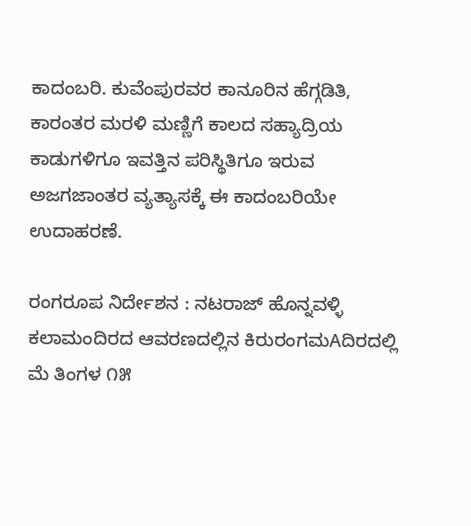ಕಾದಂಬರಿ. ಕುವೆಂಪುರವರ ಕಾನೂರಿನ ಹೆಗ್ಗಡಿತಿ, ಕಾರಂತರ ಮರಳಿ ಮಣ್ಣಿಗೆ ಕಾಲದ ಸಹ್ಯಾದ್ರಿಯ ಕಾಡುಗಳಿಗೂ ಇವತ್ತಿನ ಪರಿಸ್ಥಿತಿಗೂ ಇರುವ ಅಜಗಜಾಂತರ ವ್ಯತ್ಯಾಸಕ್ಕೆ ಈ ಕಾದಂಬರಿಯೇ ಉದಾಹರಣೆ.

ರಂಗರೂಪ ನಿರ್ದೇಶನ : ನಟರಾಜ್ ಹೊನ್ನವಳ್ಳಿ
ಕಲಾಮಂದಿರದ ಆವರಣದಲ್ಲಿನ ಕಿರುರಂಗಮAದಿರದಲ್ಲಿ
ಮೆ ತಿಂಗಳ ೧೫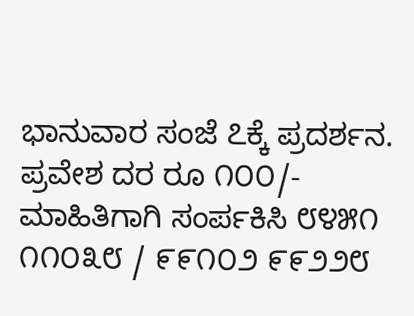ಭಾನುವಾರ ಸಂಜೆ ೭ಕ್ಕೆ ಪ್ರದರ್ಶನ. ಪ್ರವೇಶ ದರ ರೂ ೧೦೦/-
ಮಾಹಿತಿಗಾಗಿ ಸಂರ್ಪಕಿಸಿ ೮೪೫೧ ೧೧೦೩೮ / ೯೯೧೦೨ ೯೯೨೨೮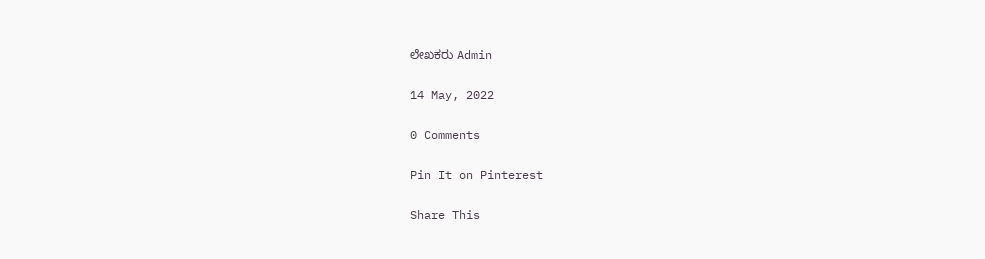ಲೇಖಕರು Admin

14 May, 2022

0 Comments

Pin It on Pinterest

Share This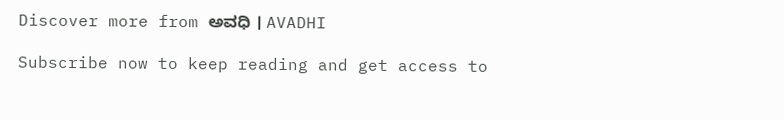Discover more from ಅವಧಿ । AVADHI

Subscribe now to keep reading and get access to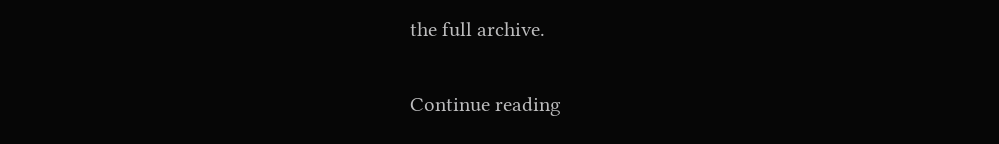the full archive.

Continue reading